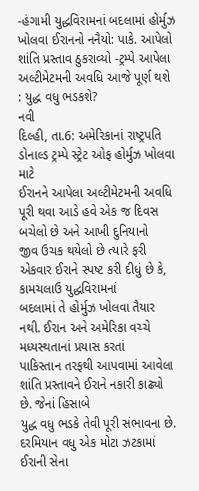-હંગામી યુદ્ધવિરામનાં બદલામાં હોર્મુઝ ખોલવા ઈરાનનો નનૈયો: પાકે. આપેલો શાંતિ પ્રસ્તાવ ઠુકરાવ્યો -ટ્રમ્પે આપેલા અલ્ટીમેટમની અવધિ આજે પૂર્ણ થશે : યુદ્ધ વધુ ભડકશે?
નવી
દિલ્હી, તા.6: અમેરિકાનાં રાષ્ટ્રપતિ ડોનાલ્ડ ટ્રમ્પે સ્ટ્રેટ ઓફ હોર્મુઝ ખોલવા માટે
ઈરાનને આપેલા અલ્ટીમેટમની અવધિ પૂરી થવા આડે હવે એક જ દિવસ બચેલો છે અને આખી દુનિયાનો
જીવ ઉચક થયેલો છે ત્યારે ફરી એકવાર ઈરાને સ્પષ્ટ કરી દીધું છે કે, કામચલાઉ યુદ્ધવિરામનાં
બદલામાં તે હોર્મુઝ ખોલવા તૈયાર નથી. ઈરાન અને અમેરિકા વચ્ચે મધ્યસ્થતાનાં પ્રયાસ કરતાં
પાકિસ્તાન તરફથી આપવામાં આવેલા શાંતિ પ્રસ્તાવને ઈરાને નકારી કાઢ્યો છે. જેનાં હિસાબે
યુદ્ધ વધુ ભડકે તેવી પૂરી સંભાવના છે. દરમિયાન વધુ એક મોટા ઝટકામાં ઈરાની સેના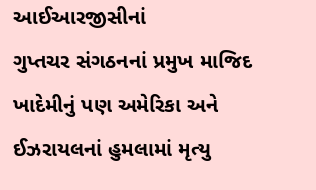આઈઆરજીસીનાં
ગુપ્તચર સંગઠનનાં પ્રમુખ માજિદ ખાદેમીનું પણ અમેરિકા અને ઈઝરાયલનાં હુમલામાં મૃત્યુ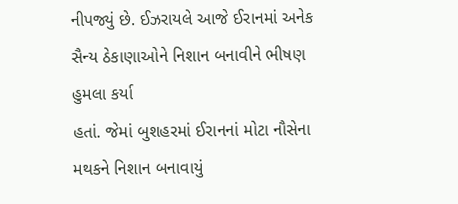નીપજ્યું છે. ઈઝરાયલે આજે ઈરાનમાં અનેક સૈન્ય ઠેકાણાઓને નિશાન બનાવીને ભીષણ હુમલા કર્યા
હતાં. જેમાં બુશહરમાં ઈરાનનાં મોટા નૌસેના મથકને નિશાન બનાવાયું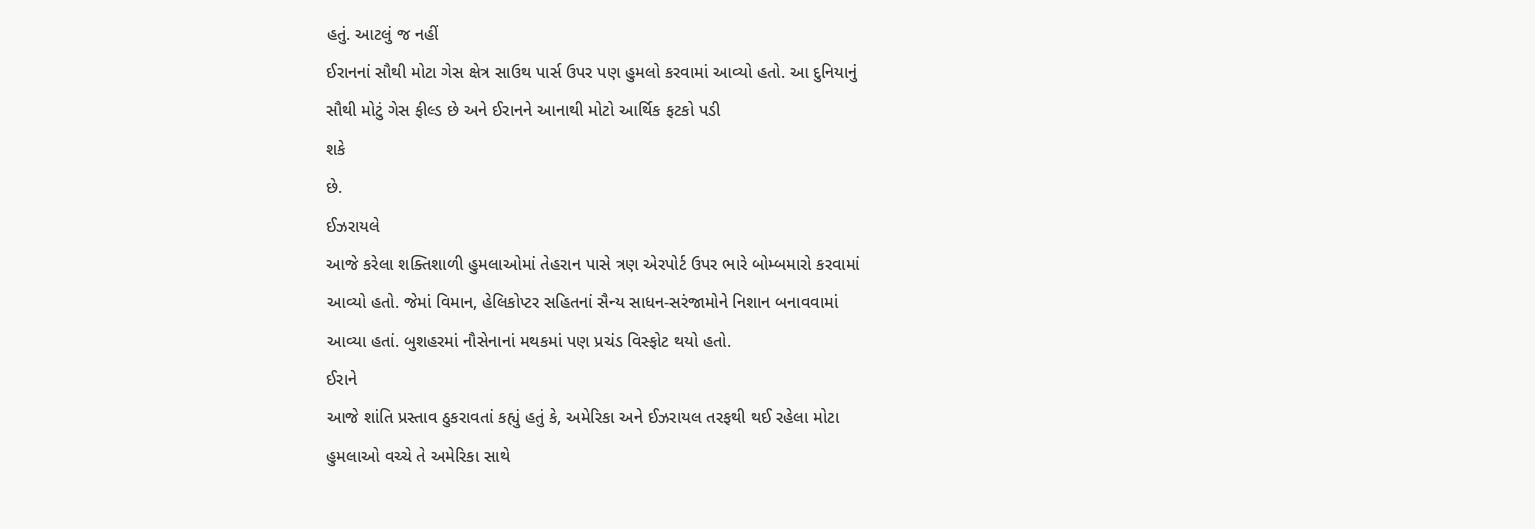હતું. આટલું જ નહીં
ઈરાનનાં સૌથી મોટા ગેસ ક્ષેત્ર સાઉથ પાર્સ ઉપર પણ હુમલો કરવામાં આવ્યો હતો. આ દુનિયાનું
સૌથી મોટું ગેસ ફીલ્ડ છે અને ઈરાનને આનાથી મોટો આર્થિક ફટકો પડી
શકે
છે.
ઈઝરાયલે
આજે કરેલા શક્તિશાળી હુમલાઓમાં તેહરાન પાસે ત્રણ એરપોર્ટ ઉપર ભારે બોમ્બમારો કરવામાં
આવ્યો હતો. જેમાં વિમાન, હેલિકોપ્ટર સહિતનાં સૈન્ય સાધન-સરંજામોને નિશાન બનાવવામાં
આવ્યા હતાં. બુશહરમાં નૌસેનાનાં મથકમાં પણ પ્રચંડ વિસ્ફોટ થયો હતો.
ઈરાને
આજે શાંતિ પ્રસ્તાવ ઠુકરાવતાં કહ્યું હતું કે, અમેરિકા અને ઈઝરાયલ તરફથી થઈ રહેલા મોટા
હુમલાઓ વચ્ચે તે અમેરિકા સાથે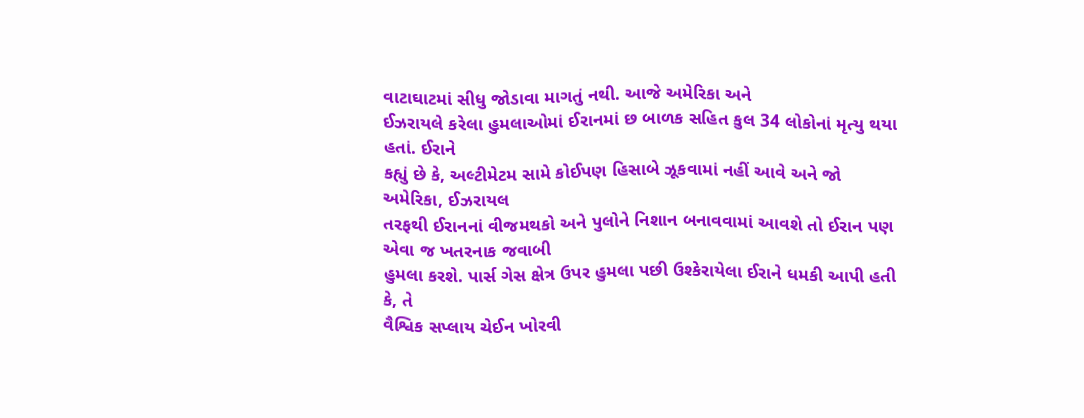વાટાઘાટમાં સીધુ જોડાવા માગતું નથી. આજે અમેરિકા અને
ઈઝરાયલે કરેલા હુમલાઓમાં ઈરાનમાં છ બાળક સહિત કુલ 34 લોકોનાં મૃત્યુ થયા હતાં. ઈરાને
કહ્યું છે કે, અલ્ટીમેટમ સામે કોઈપણ હિસાબે ઝૂકવામાં નહીં આવે અને જો અમેરિકા, ઈઝરાયલ
તરફથી ઈરાનનાં વીજમથકો અને પુલોને નિશાન બનાવવામાં આવશે તો ઈરાન પણ એવા જ ખતરનાક જવાબી
હુમલા કરશે. પાર્સ ગેસ ક્ષેત્ર ઉપર હુમલા પછી ઉશ્કેરાયેલા ઈરાને ધમકી આપી હતી કે, તે
વૈશ્વિક સપ્લાય ચેઈન ખોરવી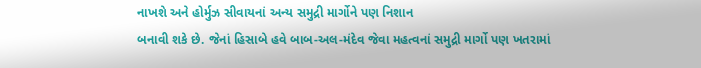નાખશે અને હોર્મુઝ સીવાયનાં અન્ય સમુદ્રી માર્ગોને પણ નિશાન
બનાવી શકે છે. જેનાં હિસાબે હવે બાબ-અલ-મંદેવ જેવા મહત્વનાં સમુદ્રી માર્ગો પણ ખતરામાં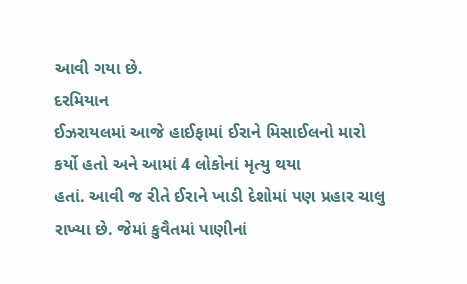આવી ગયા છે.
દરમિયાન
ઈઝરાયલમાં આજે હાઈફામાં ઈરાને મિસાઈલનો મારો કર્યો હતો અને આમાં 4 લોકોનાં મૃત્યુ થયા
હતાં. આવી જ રીતે ઈરાને ખાડી દેશોમાં પણ પ્રહાર ચાલુ રાખ્યા છે. જેમાં કુવૈતમાં પાણીનાં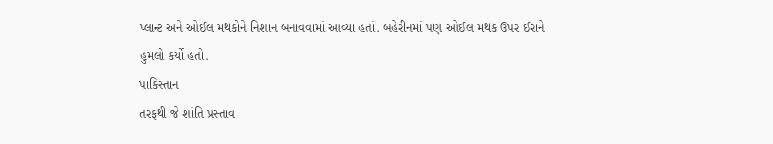પ્લાન્ટ અને ઓઈલ મથકોને નિશાન બનાવવામાં આવ્યા હતાં. બહેરીનમાં પણ ઓઈલ મથક ઉપર ઈરાને
હુમલો કર્યો હતો.
પાકિસ્તાન
તરફથી જે શાંતિ પ્રસ્તાવ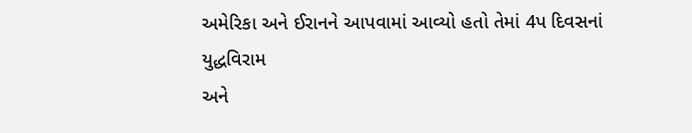અમેરિકા અને ઈરાનને આપવામાં આવ્યો હતો તેમાં 4પ દિવસનાં યુદ્ધવિરામ
અને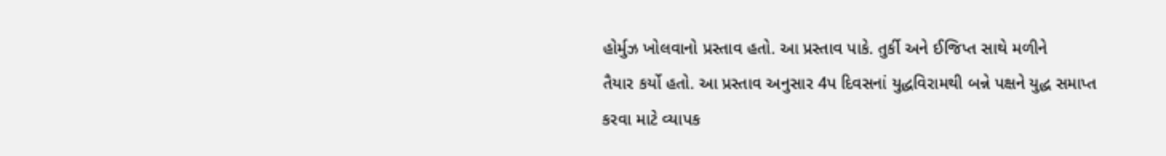હોર્મુઝ ખોલવાનો પ્રસ્તાવ હતો. આ પ્રસ્તાવ પાકે. તુર્કી અને ઈજિપ્ત સાથે મળીને
તૈયાર કર્યો હતો. આ પ્રસ્તાવ અનુસાર 4પ દિવસનાં યુદ્ધવિરામથી બન્ને પક્ષને યુદ્ધ સમાપ્ત
કરવા માટે વ્યાપક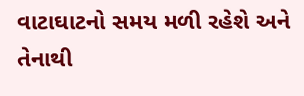વાટાઘાટનો સમય મળી રહેશે અને તેનાથી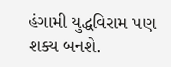હંગામી યુદ્ધવિરામ પણ શક્ય બનશે.